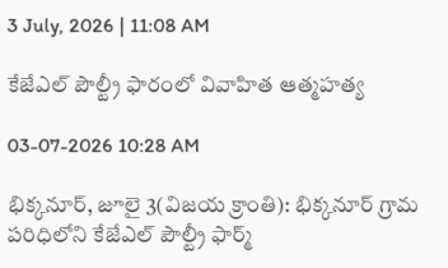3 July, 2026 | 11:08 AM

కేజేఎల్ పౌల్ట్రీ ఫారంలో వివాహిత ఆత్మహత్య

03-07-2026 10:28 AM

భిక్కనూర్, జూలై 3(విజయ క్రాంతి): భిక్కనూర్ గ్రామ పరిధిలోని కేజేఎల్ పౌల్ట్రీ ఫార్మ్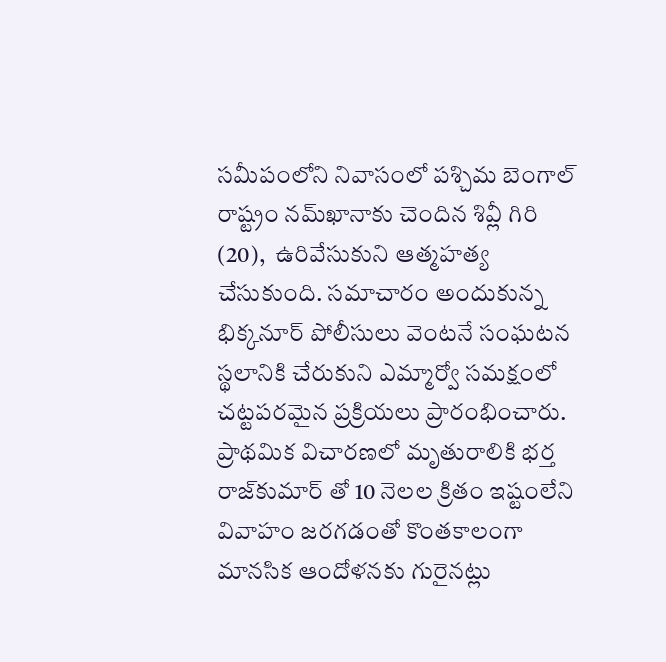సమీపంలోని నివాసంలో పశ్చిమ బెంగాల్ రాష్ట్రం నమ్‌ఖానాకు చెందిన శివ్లీ గిరి (20),  ఉరివేసుకుని ఆత్మహత్య చేసుకుంది. సమాచారం అందుకున్న భిక్కనూర్ పోలీసులు వెంటనే సంఘటన స్థలానికి చేరుకుని ఎమ్మార్వో సమక్షంలో చట్టపరమైన ప్రక్రియలు ప్రారంభించారు. ప్రాథమిక విచారణలో మృతురాలికి భర్త రాజ్‌కుమార్ తో 10 నెలల క్రితం ఇష్టంలేని  వివాహం జరగడంతో కొంతకాలంగా మానసిక ఆందోళనకు గురైనట్లు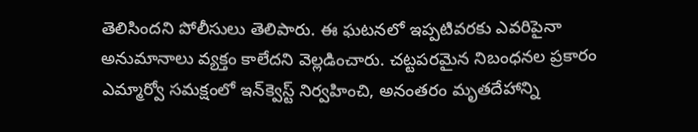తెలిసిందని పోలీసులు తెలిపారు. ఈ ఘటనలో ఇప్పటివరకు ఎవరిపైనా అనుమానాలు వ్యక్తం కాలేదని వెల్లడించారు. చట్టపరమైన నిబంధనల ప్రకారం ఎమ్మార్వో సమక్షంలో ఇన్‌క్వెస్ట్ నిర్వహించి, అనంతరం మృతదేహాన్ని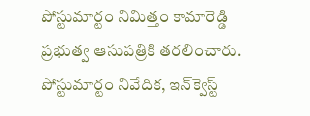పోస్టుమార్టం నిమిత్తం కామారెడ్డి ప్రభుత్వ ఆసుపత్రికి తరలించారు. పోస్టుమార్టం నివేదిక, ఇన్‌క్వెస్ట్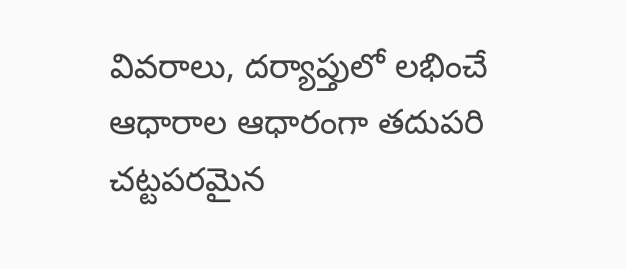వివరాలు, దర్యాప్తులో లభించే ఆధారాల ఆధారంగా తదుపరి చట్టపరమైన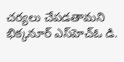చర్యలు చేపడతామని భిక్కనూర్ ఎస్‌హెచ్‌ఓ డి.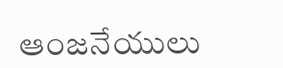ఆంజనేయులు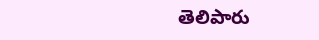తెలిపారు